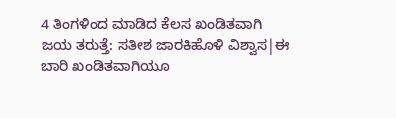4 ತಿಂಗಳಿಂದ ಮಾಡಿದ ಕೆಲಸ ಖಂಡಿತವಾಗಿ ಜಯ ತರುತ್ತೆ: ಸತೀಶ ಜಾರಕಿಹೊಳಿ ವಿಶ್ವಾಸ|ಈ ಬಾರಿ ಖಂಡಿತವಾಗಿಯೂ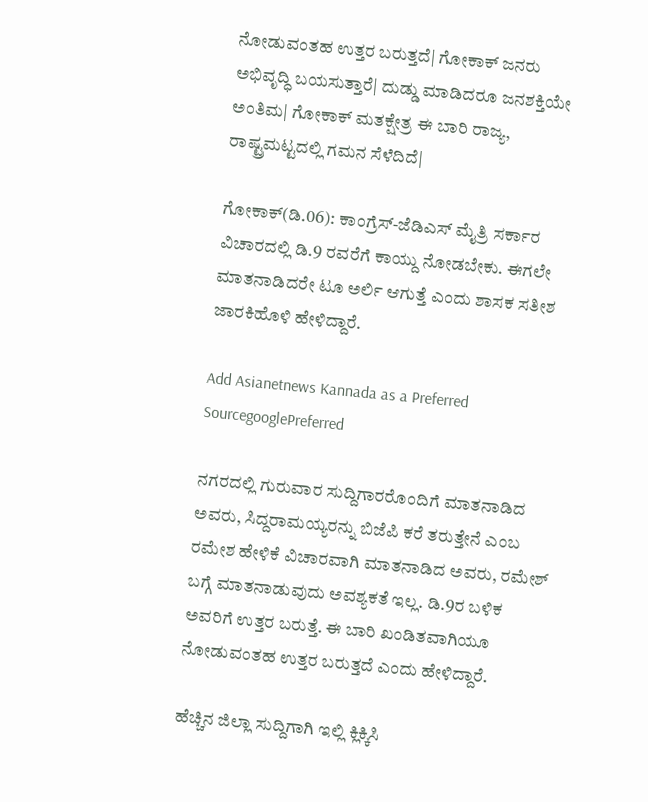ನೋಡುವಂತಹ ಉತ್ತರ ಬರುತ್ತದೆ| ಗೋಕಾಕ್ ಜನರು ಅಭಿವೃದ್ಧಿ ಬಯಸುತ್ತಾರೆ| ದುಡ್ಡು ಮಾಡಿದರೂ ಜನಶಕ್ತಿಯೇ ಅಂತಿಮ| ಗೋಕಾಕ್ ಮತಕ್ಷೇತ್ರ ಈ ಬಾರಿ ರಾಜ್ಯ, ರಾಷ್ಟ್ರಮಟ್ಟದಲ್ಲಿ ಗಮನ ಸೆಳೆದಿದೆ|

ಗೋಕಾಕ್(ಡಿ.06): ಕಾಂಗ್ರೆಸ್-ಜೆಡಿಎಸ್ ಮೈತ್ರಿ ಸರ್ಕಾರ ವಿಚಾರದಲ್ಲಿ ಡಿ.9 ರವರೆಗೆ ಕಾಯ್ದು ನೋಡಬೇಕು. ಈಗಲೇ ಮಾತನಾಡಿದರೇ ಟೂ ಅರ್ಲಿ ಆಗುತ್ತೆ ಎಂದು ಶಾಸಕ ಸತೀಶ ಜಾರಕಿಹೊಳಿ ಹೇಳಿದ್ದಾರೆ.

Add Asianetnews Kannada as a Preferred SourcegooglePreferred

ನಗರದಲ್ಲಿ ಗುರುವಾರ ಸುದ್ದಿಗಾರರೊಂದಿಗೆ ಮಾತನಾಡಿದ ಅವರು, ಸಿದ್ದರಾಮಯ್ಯರನ್ನು ಬಿಜೆಪಿ ಕರೆ ತರುತ್ತೇನೆ ಎಂಬ ರಮೇಶ ಹೇಳಿಕೆ ವಿಚಾರವಾಗಿ ಮಾತನಾಡಿದ ಅವರು, ರಮೇಶ್ ಬಗ್ಗೆ ಮಾತನಾಡುವುದು ಅವಶ್ಯಕತೆ ಇಲ್ಲ. ಡಿ.9ರ ಬಳಿಕ ಅವರಿಗೆ ಉತ್ತರ ಬರುತ್ತೆ. ಈ ಬಾರಿ ಖಂಡಿತವಾಗಿಯೂ ನೋಡುವಂತಹ ಉತ್ತರ ಬರುತ್ತದೆ ಎಂದು ಹೇಳಿದ್ದಾರೆ.

ಹೆಚ್ಚಿನ ಜಿಲ್ಲಾ ಸುದ್ದಿಗಾಗಿ ಇಲ್ಲಿ ಕ್ಲಿಕ್ಕಿಸಿ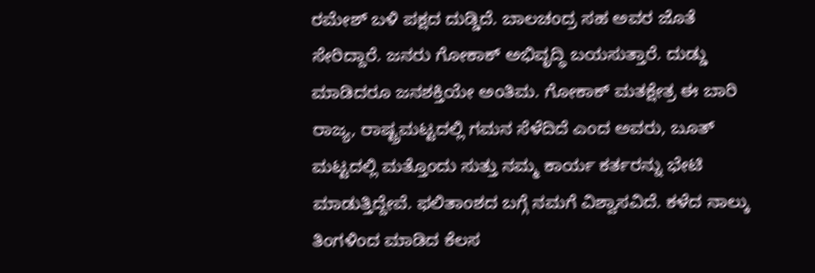ರಮೇಶ್ ಬಳಿ ಪಕ್ಷದ ದುಡ್ಡಿದೆ. ಬಾಲಚಂದ್ರ ಸಹ ಅವರ ಜೊತೆ ಸೇರಿದ್ದಾರೆ. ಜನರು ಗೋಕಾಕ್ ಅಭಿವೃದ್ಧಿ ಬಯಸುತ್ತಾರೆ. ದುಡ್ಡು ಮಾಡಿದರೂ ಜನಶಕ್ತಿಯೇ ಅಂತಿಮ. ಗೋಕಾಕ್ ಮತಕ್ಷೇತ್ರ ಈ ಬಾರಿ ರಾಜ್ಯ, ರಾಷ್ಟ್ರಮಟ್ಟದಲ್ಲಿ ಗಮನ ಸೆಳೆದಿದೆ ಎಂದ ಅವರು, ಬೂತ್ ಮಟ್ಟದಲ್ಲಿ ಮತ್ತೊಂದು ಸುತ್ತು ನಮ್ಮ ಕಾರ್ಯ ಕರ್ತರನ್ನು ಭೇಟಿ ಮಾಡುತ್ತಿದ್ದೇವೆ. ಫಲಿತಾಂಶದ ಬಗ್ಗೆ ನಮಗೆ ವಿಶ್ವಾಸವಿದೆ. ಕಳೆದ ನಾಲ್ಕು ತಿಂಗಳಿಂದ ಮಾಡಿದ ಕೆಲಸ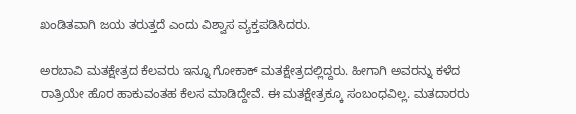ಖಂಡಿತವಾಗಿ ಜಯ ತರುತ್ತದೆ ಎಂದು ವಿಶ್ವಾಸ ವ್ಯಕ್ತಪಡಿಸಿದರು.

ಅರಬಾವಿ ಮತಕ್ಷೇತ್ರದ ಕೆಲವರು ಇನ್ನೂ ಗೋಕಾಕ್ ಮತಕ್ಷೇತ್ರದಲ್ಲಿದ್ದರು. ಹೀಗಾಗಿ ಅವರನ್ನು ಕಳೆದ ರಾತ್ರಿಯೇ ಹೊರ ಹಾಕುವಂತಹ ಕೆಲಸ ಮಾಡಿದ್ದೇವೆ. ಈ ಮತಕ್ಷೇತ್ರಕ್ಕೂ ಸಂಬಂಧವಿಲ್ಲ. ಮತದಾರರು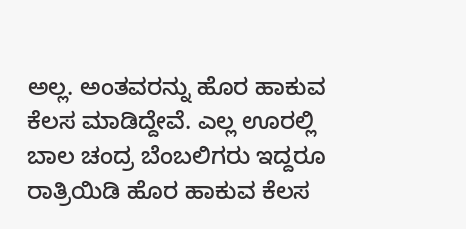ಅಲ್ಲ. ಅಂತವರನ್ನು ಹೊರ ಹಾಕುವ ಕೆಲಸ ಮಾಡಿದ್ದೇವೆ. ಎಲ್ಲ ಊರಲ್ಲಿ ಬಾಲ ಚಂದ್ರ ಬೆಂಬಲಿಗರು ಇದ್ದರೂ ರಾತ್ರಿಯಿಡಿ ಹೊರ ಹಾಕುವ ಕೆಲಸ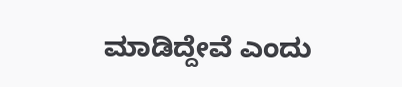ಮಾಡಿದ್ದೇವೆ ಎಂದು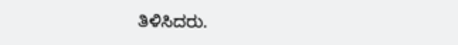ತಿಳಿಸಿದರು.